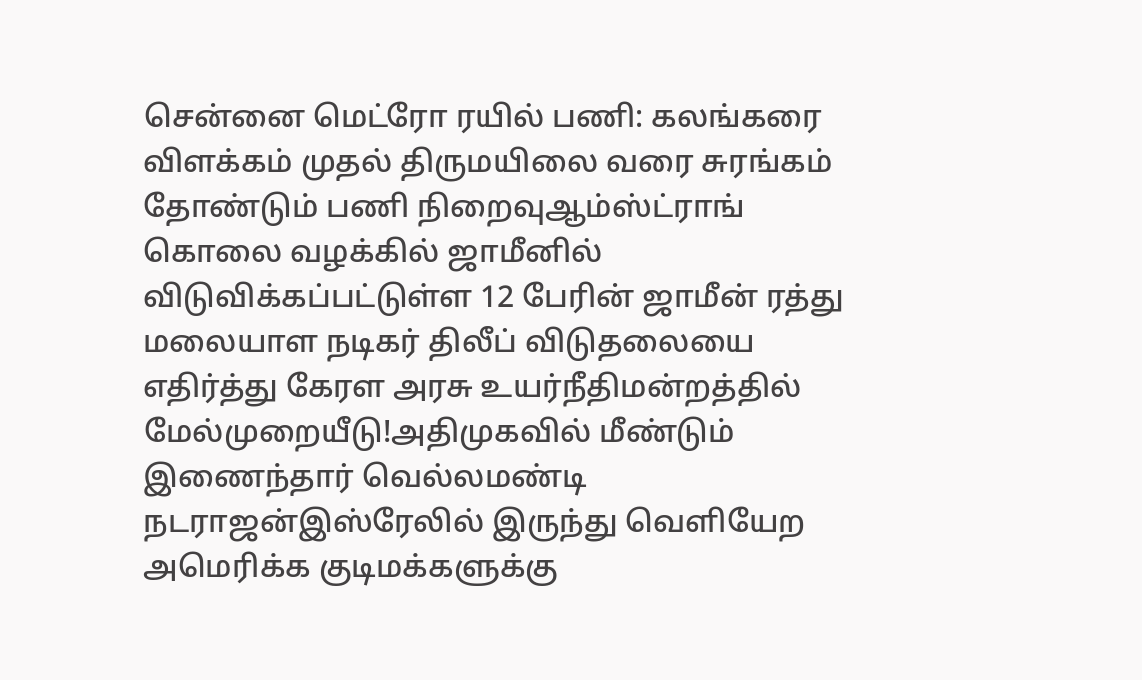சென்னை மெட்ரோ ரயில் பணி: கலங்கரை விளக்கம் முதல் திருமயிலை வரை சுரங்கம் தோண்டும் பணி நிறைவுஆம்ஸ்ட்ராங் கொலை வழக்கில் ஜாமீனில் விடுவிக்கப்பட்டுள்ள 12 பேரின் ஜாமீன் ரத்து மலையாள நடிகர் திலீப் விடுதலையை எதிர்த்து கேரள அரசு உயர்நீதிமன்றத்தில் மேல்முறையீடு!அதிமுகவில் மீண்டும் இணைந்தார் வெல்லமண்டி நடராஜன்இஸ்ரேலில் இருந்து வெளியேற அமெரிக்க குடிமக்களுக்கு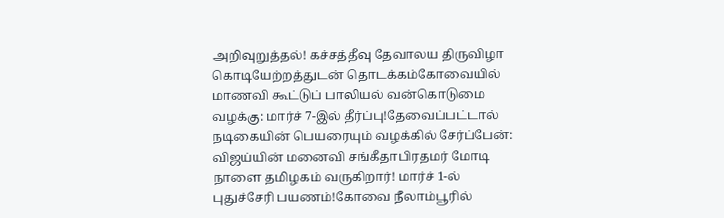அறிவுறுத்தல்! கச்சத்தீவு தேவாலய திருவிழா கொடியேற்றத்துடன் தொடக்கம்கோவையில் மாணவி கூட்டுப் பாலியல் வன்கொடுமை வழக்கு: மார்ச் 7-இல் தீர்ப்பு!தேவைப்பட்டால் நடிகையின் பெயரையும் வழக்கில் சேர்ப்பேன்: விஜய்யின் மனைவி சங்கீதாபிரதமர் மோடி நாளை தமிழகம் வருகிறார்! மார்ச் 1-ல் புதுச்சேரி பயணம்!கோவை நீலாம்பூரில்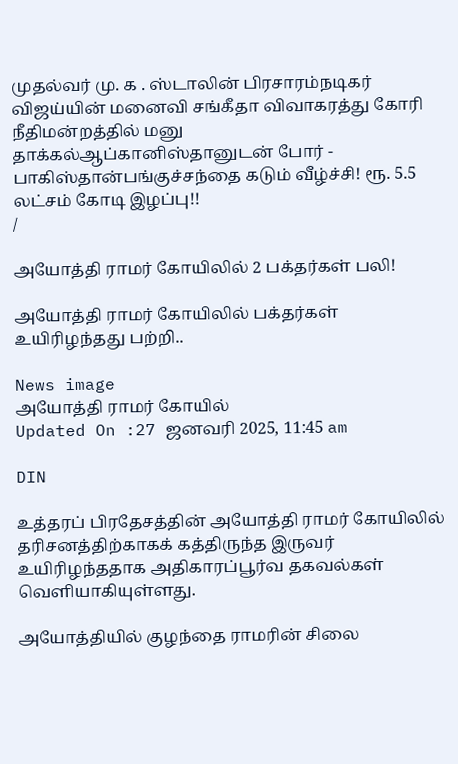முதல்வர் மு. க . ஸ்டாலின் பிரசாரம்நடிகர் விஜய்யின் மனைவி சங்கீதா விவாகரத்து கோரி நீதிமன்றத்தில் மனு தாக்கல்ஆப்கானிஸ்தானுடன் போர் - பாகிஸ்தான்பங்குச்சந்தை கடும் வீழ்ச்சி! ரூ. 5.5 லட்சம் கோடி இழப்பு!!
/

அயோத்தி ராமர் கோயிலில் 2 பக்தர்கள் பலி!

அயோத்தி ராமர் கோயிலில் பக்தர்கள் உயிரிழந்தது பற்றி..

News image
அயோத்தி ராமர் கோயில்
Updated On :27 ஜனவரி 2025, 11:45 am

DIN

உத்தரப் பிரதேசத்தின் அயோத்தி ராமர் கோயிலில் தரிசனத்திற்காகக் கத்திருந்த இருவர் உயிரிழந்ததாக அதிகாரப்பூர்வ தகவல்கள் வெளியாகியுள்ளது.

அயோத்தியில் குழந்தை ராமரின் சிலை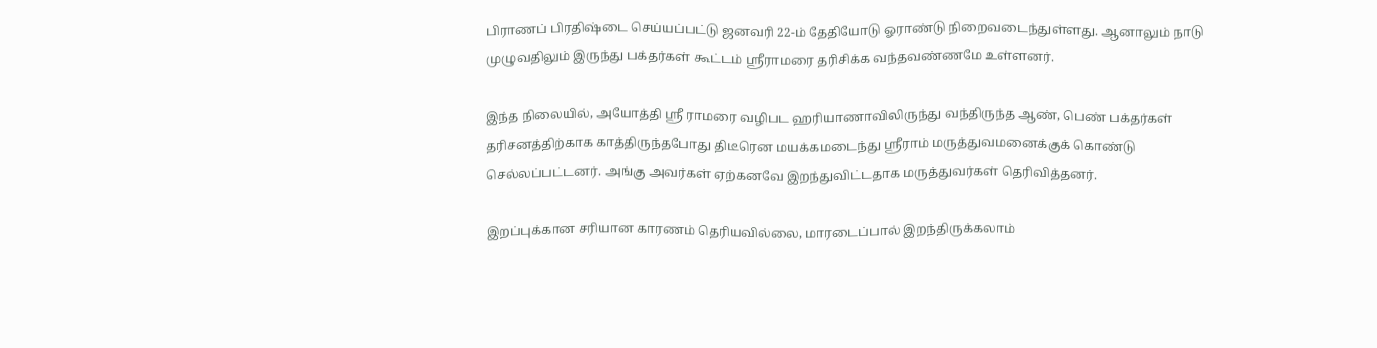பிராணப் பிரதிஷ்டை செய்யப்பட்டு ஜனவரி 22-ம் தேதியோடு ஓராண்டு நிறைவடைந்துள்ளது. ஆனாலும் நாடு முழுவதிலும் இருந்து பக்தர்கள் கூட்டம் ஸ்ரீராமரை தரிசிக்க வந்தவண்ணமே உள்ளனர்.

இந்த நிலையில், அயோத்தி ஸ்ரீ ராமரை வழிபட ஹரியாணாவிலிருந்து வந்திருந்த ஆண், பெண் பக்தர்கள் தரிசனத்திற்காக காத்திருந்தபோது திடீரென மயக்கமடைந்து ஸ்ரீராம் மருத்துவமனைக்குக் கொண்டு செல்லப்பட்டனர். அங்கு அவர்கள் ஏற்கனவே இறந்துவிட்டதாக மருத்துவர்கள் தெரிவித்தனர்.

இறப்புக்கான சரியான காரணம் தெரியவில்லை, மாரடைப்பால் இறந்திருக்கலாம்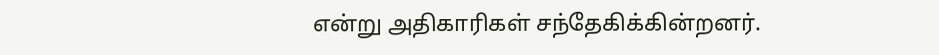என்று அதிகாரிகள் சந்தேகிக்கின்றனர்.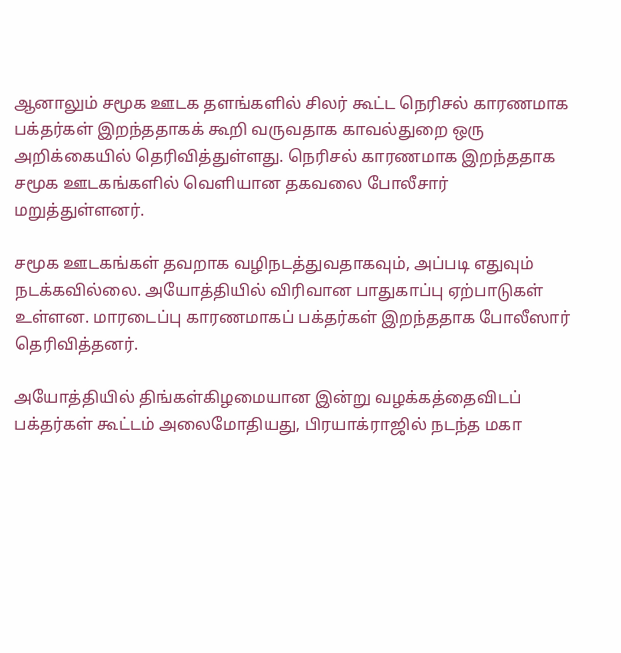ஆனாலும் சமூக ஊடக தளங்களில் சிலர் கூட்ட நெரிசல் காரணமாக பக்தர்கள் இறந்ததாகக் கூறி வருவதாக காவல்துறை ஒரு அறிக்கையில் தெரிவித்துள்ளது. நெரிசல் காரணமாக இறந்ததாக சமூக ஊடகங்களில் வெளியான தகவலை போலீசார் மறுத்துள்ளனர்.

சமூக ஊடகங்கள் தவறாக வழிநடத்துவதாகவும், அப்படி எதுவும் நடக்கவில்லை. அயோத்தியில் விரிவான பாதுகாப்பு ஏற்பாடுகள் உள்ளன. மாரடைப்பு காரணமாகப் பக்தர்கள் இறந்ததாக போலீஸார் தெரிவித்தனர்.

அயோத்தியில் திங்கள்கிழமையான இன்று வழக்கத்தைவிடப் பக்தர்கள் கூட்டம் அலைமோதியது, பிரயாக்ராஜில் நடந்த மகா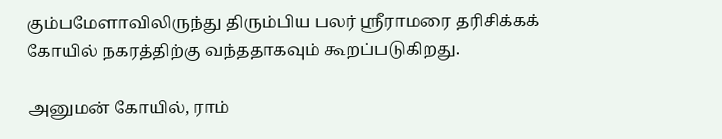கும்பமேளாவிலிருந்து திரும்பிய பலர் ஸ்ரீராமரை தரிசிக்கக் கோயில் நகரத்திற்கு வந்ததாகவும் கூறப்படுகிறது.

அனுமன் கோயில், ராம்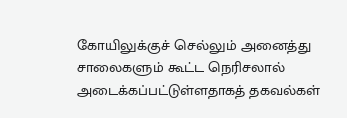கோயிலுக்குச் செல்லும் அனைத்து சாலைகளும் கூட்ட நெரிசலால் அடைக்கப்பட்டுள்ளதாகத் தகவல்கள்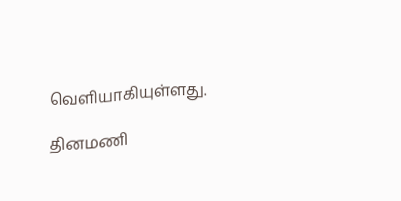வெளியாகியுள்ளது.

தினமணி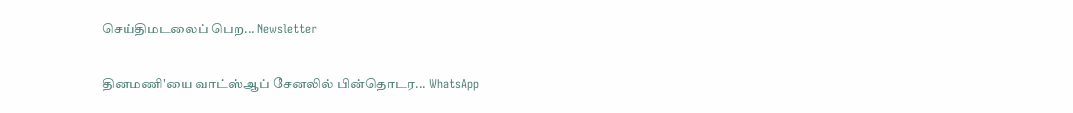செய்திமடலைப் பெற... Newsletter

தினமணி'யை வாட்ஸ்ஆப் சேனலில் பின்தொடர... WhatsApp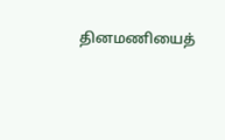தினமணியைத்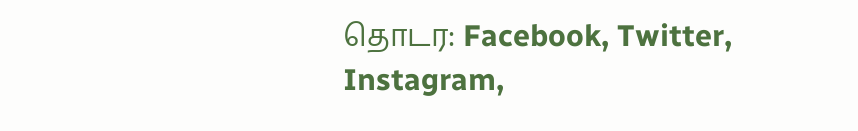தொடர: Facebook, Twitter, Instagram,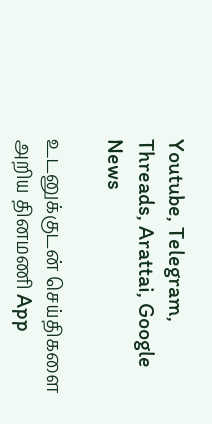Youtube, Telegram, Threads, Arattai, Google News

உடனுக்குடன் செய்திகளை அறிய தினமணி App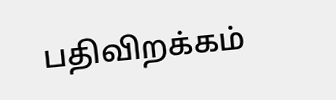பதிவிறக்கம்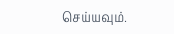செய்யவும்.